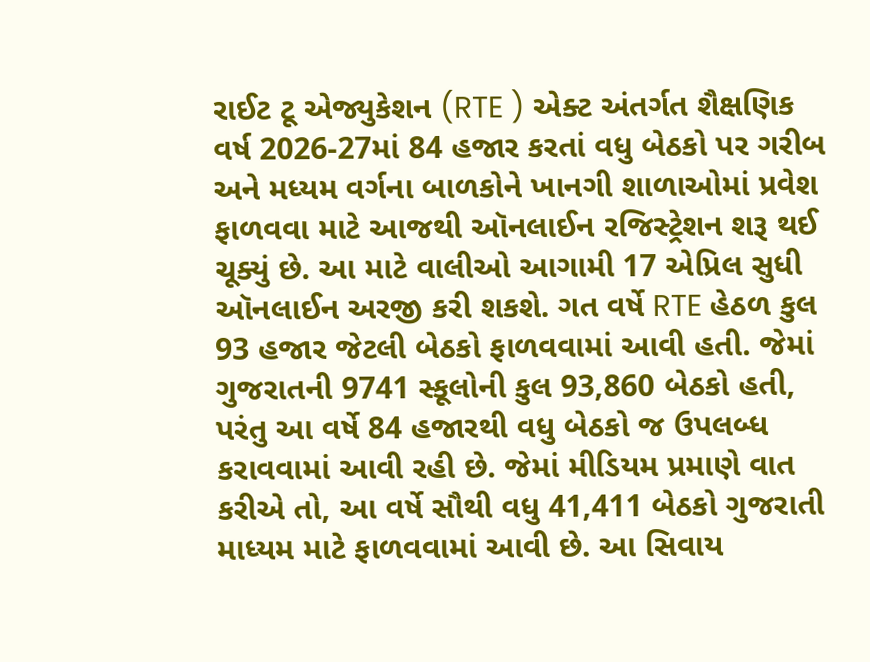રાઈટ ટૂ એજ્યુકેશન (RTE ) એક્ટ અંતર્ગત શૈક્ષણિક વર્ષ 2026-27માં 84 હજાર કરતાં વધુ બેઠકો પર ગરીબ અને મધ્યમ વર્ગના બાળકોને ખાનગી શાળાઓમાં પ્રવેશ ફાળવવા માટે આજથી ઑનલાઈન રજિસ્ટ્રેશન શરૂ થઈ ચૂક્યું છે. આ માટે વાલીઓ આગામી 17 એપ્રિલ સુધી ઑનલાઈન અરજી કરી શકશે. ગત વર્ષે RTE હેઠળ કુલ 93 હજાર જેટલી બેઠકો ફાળવવામાં આવી હતી. જેમાં ગુજરાતની 9741 સ્કૂલોની કુલ 93,860 બેઠકો હતી, પરંતુ આ વર્ષે 84 હજારથી વધુ બેઠકો જ ઉપલબ્ધ કરાવવામાં આવી રહી છે. જેમાં મીડિયમ પ્રમાણે વાત કરીએ તો, આ વર્ષે સૌથી વધુ 41,411 બેઠકો ગુજરાતી માધ્યમ માટે ફાળવવામાં આવી છે. આ સિવાય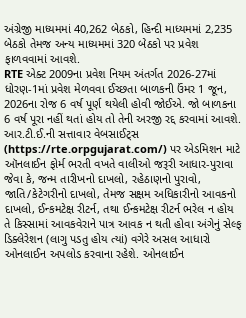અંગ્રેજી માધ્યમમાં 40,262 બેઠકો, હિન્દી માધ્યમમાં 2,235 બેઠકો તેમજ અન્ય માધ્યમમાં 320 બેઠકો પર પ્રવેશ ફાળવવામાં આવશે.
RTE એક્ટ 2009ના પ્રવેશ નિયમ અંતર્ગત 2026-27માં ધોરણ-1માં પ્રવેશ મેળવવા ઈચ્છતા બાળકની ઉંમર 1 જૂન, 2026ના રોજ 6 વર્ષ પૂર્ણ થયેલી હોવી જોઈએ. જો બાળકના 6 વર્ષ પૂરા નહીં થતાં હોય તો તેની અરજી રદ્દ કરવામાં આવશે.
આર.ટી.ઈ.ની સત્તાવાર વેબસાઈટ્સ (https://rte.orpgujarat.com/) પર એડમિશન માટે ઑનલાઈન ફોર્મ ભરતી વખતે વાલીઓ જરૂરી આધાર-પુરાવા જેવા કે, જન્મ તારીખનો દાખલો, રહેઠાણનો પુરાવો, જાતિ/કેટેગરીનો દાખલો, તેમજ સક્ષમ અધિકારીનો આવકનો દાખલો, ઈન્કમટેક્ષ રીટર્ન, તથા ઈન્કમટેક્ષ રીટર્ન ભરેલ ન હોય તે કિસ્સામાં આવકવેરાને પાત્ર આવક ન થતી હોવા અંગેનું સેલ્ફ ડિક્લેરેશન (લાગુ પડતુ હોય ત્યાં) વગેરે અસલ આધારો ઓનલાઈન અપલોડ કરવાના રહેશે. ઓનલાઈન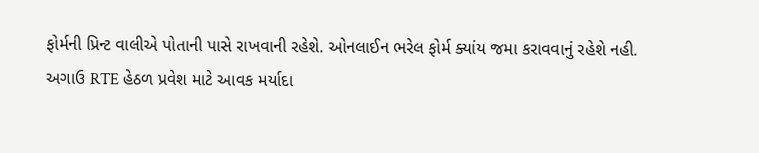ફોર્મની પ્રિન્ટ વાલીએ પોતાની પાસે રાખવાની રહેશે. ઓનલાઈન ભરેલ ફોર્મ ક્યાંય જમા કરાવવાનું રહેશે નહી.
અગાઉ RTE હેઠળ પ્રવેશ માટે આવક મર્યાદા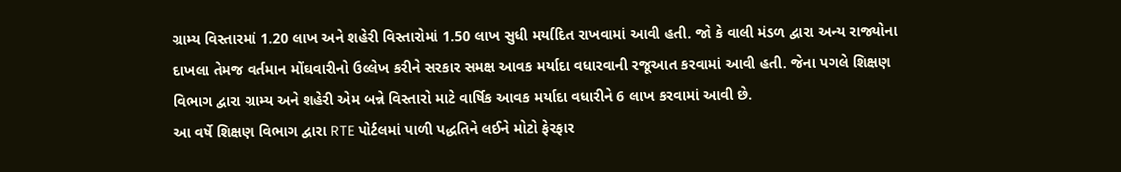ગ્રામ્ય વિસ્તારમાં 1.20 લાખ અને શહેરી વિસ્તારોમાં 1.50 લાખ સુધી મર્યાદિત રાખવામાં આવી હતી. જો કે વાલી મંડળ દ્વારા અન્ય રાજ્યોના દાખલા તેમજ વર્તમાન મોંઘવારીનો ઉલ્લેખ કરીને સરકાર સમક્ષ આવક મર્યાદા વધારવાની રજૂઆત કરવામાં આવી હતી. જેના પગલે શિક્ષણ વિભાગ દ્વારા ગ્રામ્ય અને શહેરી એમ બન્ને વિસ્તારો માટે વાર્ષિક આવક મર્યાદા વધારીને 6 લાખ કરવામાં આવી છે.
આ વર્ષે શિક્ષણ વિભાગ દ્વારા RTE પોર્ટલમાં પાળી પદ્ધતિને લઈને મોટો ફેરફાર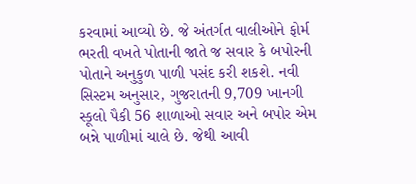કરવામાં આવ્યો છે. જે અંતર્ગત વાલીઓને ફોર્મ ભરતી વખતે પોતાની જાતે જ સવાર કે બપોરની પોતાને અનુકુળ પાળી પસંદ કરી શકશે. નવી સિસ્ટમ અનુસાર, ગુજરાતની 9,709 ખાનગી સ્કૂલો પૈકી 56 શાળાઓ સવાર અને બપોર એમ બન્ને પાળીમાં ચાલે છે. જેથી આવી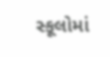સ્કૂલોમાં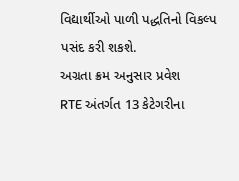વિદ્યાર્થીઓ પાળી પદ્ધતિનો વિકલ્પ પસંદ કરી શકશે.
અગ્રતા ક્રમ અનુસાર પ્રવેશ
RTE અંતર્ગત 13 કેટેગરીના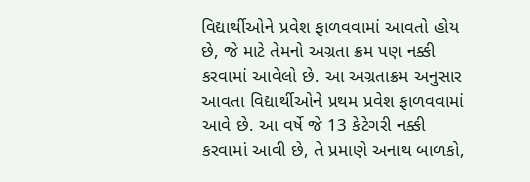વિદ્યાર્થીઓને પ્રવેશ ફાળવવામાં આવતો હોય છે, જે માટે તેમનો અગ્રતા ક્રમ પણ નક્કી કરવામાં આવેલો છે. આ અગ્રતાક્રમ અનુસાર આવતા વિદ્યાર્થીઓને પ્રથમ પ્રવેશ ફાળવવામાં આવે છે. આ વર્ષે જે 13 કેટેગરી નક્કી કરવામાં આવી છે, તે પ્રમાણે અનાથ બાળકો,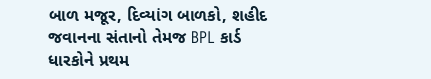બાળ મજૂર, દિવ્યાંગ બાળકો, શહીદ જવાનના સંતાનો તેમજ BPL કાર્ડ ધારકોને પ્રથમ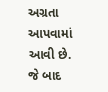અગ્રતા આપવામાં આવી છે. જે બાદ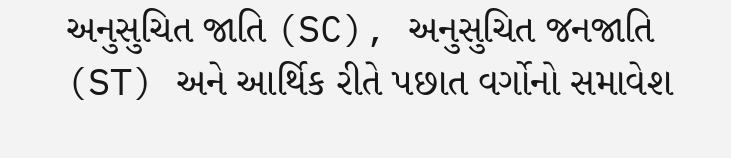અનુસુચિત જાતિ (SC), અનુસુચિત જનજાતિ (ST) અને આર્થિક રીતે પછાત વર્ગોનો સમાવેશ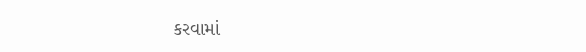કરવામાં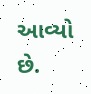આવ્યો છે.